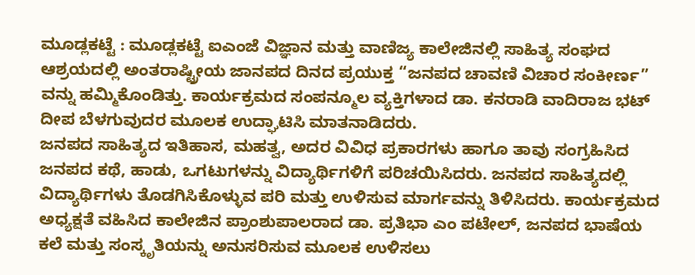ಮೂಡ್ಲಕಟ್ಟೆ : ಮೂಡ್ಲಕಟ್ಟೆ ಐಎಂಜೆ ವಿಜ್ಞಾನ ಮತ್ತು ವಾಣಿಜ್ಯ ಕಾಲೇಜಿನಲ್ಲಿ ಸಾಹಿತ್ಯ ಸಂಘದ ಆಶ್ರಯದಲ್ಲಿ ಅಂತರಾಷ್ಟ್ರೀಯ ಜಾನಪದ ದಿನದ ಪ್ರಯುಕ್ತ “ಜನಪದ ಚಾವಣಿ ವಿಚಾರ ಸಂಕೀರ್ಣ” ವನ್ನು ಹಮ್ಮಿಕೊಂಡಿತ್ತು. ಕಾರ್ಯಕ್ರಮದ ಸಂಪನ್ಮೂಲ ವ್ಯಕ್ತಿಗಳಾದ ಡಾ. ಕನರಾಡಿ ವಾದಿರಾಜ ಭಟ್ ದೀಪ ಬೆಳಗುವುದರ ಮೂಲಕ ಉದ್ಘಾಟಿಸಿ ಮಾತನಾಡಿದರು.
ಜನಪದ ಸಾಹಿತ್ಯದ ಇತಿಹಾಸ, ಮಹತ್ವ, ಅದರ ವಿವಿಧ ಪ್ರಕಾರಗಳು ಹಾಗೂ ತಾವು ಸಂಗ್ರಹಿಸಿದ ಜನಪದ ಕಥೆ, ಹಾಡು, ಒಗಟುಗಳನ್ನು ವಿದ್ಯಾರ್ಥಿಗಳಿಗೆ ಪರಿಚಯಿಸಿದರು. ಜನಪದ ಸಾಹಿತ್ಯದಲ್ಲಿ ವಿದ್ಯಾರ್ಥಿಗಳು ತೊಡಗಿಸಿಕೊಳ್ಳುವ ಪರಿ ಮತ್ತು ಉಳಿಸುವ ಮಾರ್ಗವನ್ನು ತಿಳಿಸಿದರು. ಕಾರ್ಯಕ್ರಮದ ಅಧ್ಯಕ್ಷತೆ ವಹಿಸಿದ ಕಾಲೇಜಿನ ಪ್ರಾಂಶುಪಾಲರಾದ ಡಾ. ಪ್ರತಿಭಾ ಎಂ ಪಟೇಲ್, ಜನಪದ ಭಾಷೆಯ ಕಲೆ ಮತ್ತು ಸಂಸ್ಕೃತಿಯನ್ನು ಅನುಸರಿಸುವ ಮೂಲಕ ಉಳಿಸಲು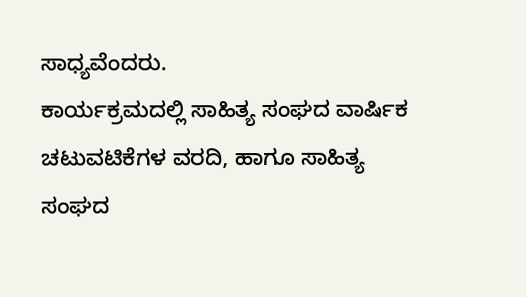ಸಾಧ್ಯವೆಂದರು.
ಕಾರ್ಯಕ್ರಮದಲ್ಲಿ ಸಾಹಿತ್ಯ ಸಂಘದ ವಾರ್ಷಿಕ ಚಟುವಟಿಕೆಗಳ ವರದಿ, ಹಾಗೂ ಸಾಹಿತ್ಯ ಸಂಘದ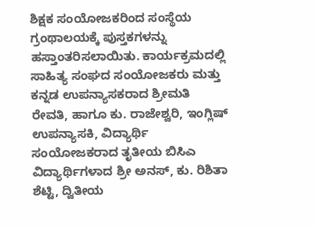ಶಿಕ್ಷಕ ಸಂಯೋಜಕರಿಂದ ಸಂಸ್ಥೆಯ ಗ್ರಂಥಾಲಯಕ್ಕೆ ಪುಸ್ತಕಗಳನ್ನು ಹಸ್ತಾಂತರಿಸಲಾಯಿತು. ಕಾರ್ಯಕ್ರಮದಲ್ಲಿ ಸಾಹಿತ್ಯ ಸಂಘದ ಸಂಯೋಜಕರು ಮತ್ತು ಕನ್ನಡ ಉಪನ್ಯಾಸಕರಾದ ಶ್ರೀಮತಿ ರೇವತಿ, ಹಾಗೂ ಕು. ರಾಜೇಶ್ವರಿ, ಇಂಗ್ಲಿಷ್ ಉಪನ್ಯಾಸಕಿ, ವಿದ್ಯಾರ್ಥಿ ಸಂಯೋಜಕರಾದ ತೃತೀಯ ಬಿಸಿಎ ವಿದ್ಯಾರ್ಥಿಗಳಾದ ಶ್ರೀ ಅನಸ್, ಕು. ರಿಶಿತಾ ಶೆಟ್ಟಿ, ದ್ವಿತೀಯ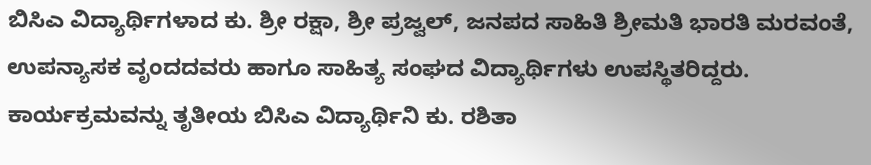ಬಿಸಿಎ ವಿದ್ಯಾರ್ಥಿಗಳಾದ ಕು. ಶ್ರೀ ರಕ್ಷಾ, ಶ್ರೀ ಪ್ರಜ್ವಲ್, ಜನಪದ ಸಾಹಿತಿ ಶ್ರೀಮತಿ ಭಾರತಿ ಮರವಂತೆ, ಉಪನ್ಯಾಸಕ ವೃಂದದವರು ಹಾಗೂ ಸಾಹಿತ್ಯ ಸಂಘದ ವಿದ್ಯಾರ್ಥಿಗಳು ಉಪಸ್ಥಿತರಿದ್ದರು.
ಕಾರ್ಯಕ್ರಮವನ್ನು ತೃತೀಯ ಬಿಸಿಎ ವಿದ್ಯಾರ್ಥಿನಿ ಕು. ರಶಿತಾ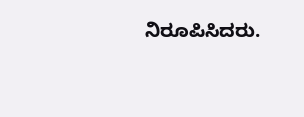ನಿರೂಪಿಸಿದರು.